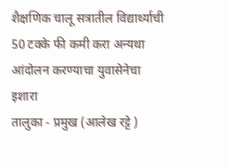शैक्षणिक चालू सत्रातील विद्यार्थ्याची 50 टक्के फी कमी करा अन्यथा आंदोलन करण्याचा युवासेनेचा इशारा
तालुका - प्रमुख (आलेख रट्टे )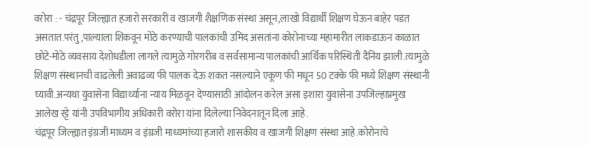वरोरा : - चंद्रपूर जिल्ह्यात हजारो सरकारी व खाजगी शैक्षणिक संस्था असून,लाखो विद्यार्थी शिक्षण घेऊन बाहेर पडत असतात.परंतु,पाल्याला शिकवून मोठे करण्याची पालकांची उमिद असतांना कोरोनाच्या महामारीत लाकडाऊन काळात छोटे-मोठे व्यवसाय देशोधडीला लागले त्यामुळे गोरगरीब व सर्वसामान्य पालकांची आर्थिक परिस्थिती दैनिय झाली.त्यामुळे शिक्षण संस्थानची वाढलेली अवाढव्य फी पालक देऊ शकत नसल्याने एकूण फी मधून 50 टक्के फी मध्ये शिक्षण संस्थानी घ्यावी.अन्यथा युवासेना विद्यार्थ्याना न्याय मिळवून देण्यासाठी आंदोलन करेल असा इशारा युवासेना उपजिल्हाप्रमुख आलेख रट्टे यांनी उपविभागीय अधिकारी वरोरा यांना दिलेल्या निवेदनातून दिला आहे.
चंद्रपूर जिल्ह्यात इंग्रजी माध्यम व इंग्रजी माध्यमांच्या हजारो शासकीय व खाजगी शिक्षण संस्था आहे.कोरोनाचे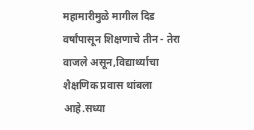महामारीमुळे मागील दिड वर्षांपासून शिक्षणाचे तीन - तेरा वाजले असून,विद्यार्थ्याचा शैक्षणिक प्रवास थांबला आहे.सध्या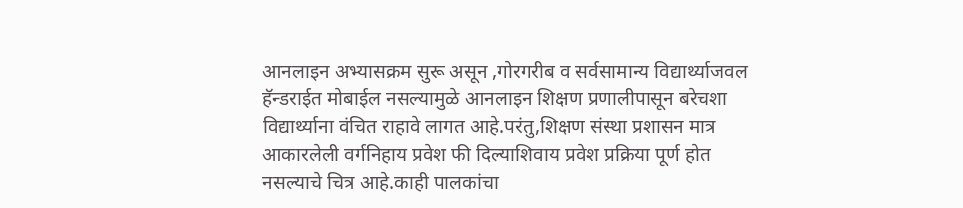आनलाइन अभ्यासक्रम सुरू असून ,गोरगरीब व सर्वसामान्य विद्यार्थ्याजवल हॅन्डराईत मोबाईल नसल्यामुळे आनलाइन शिक्षण प्रणालीपासून बरेचशा विद्यार्थ्याना वंचित राहावे लागत आहे.परंतु,शिक्षण संस्था प्रशासन मात्र आकारलेली वर्गनिहाय प्रवेश फी दिल्याशिवाय प्रवेश प्रक्रिया पूर्ण होत नसल्याचे चित्र आहे.काही पालकांचा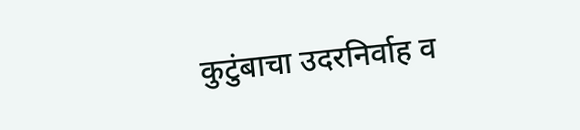कुटुंबाचा उदरनिर्वाह व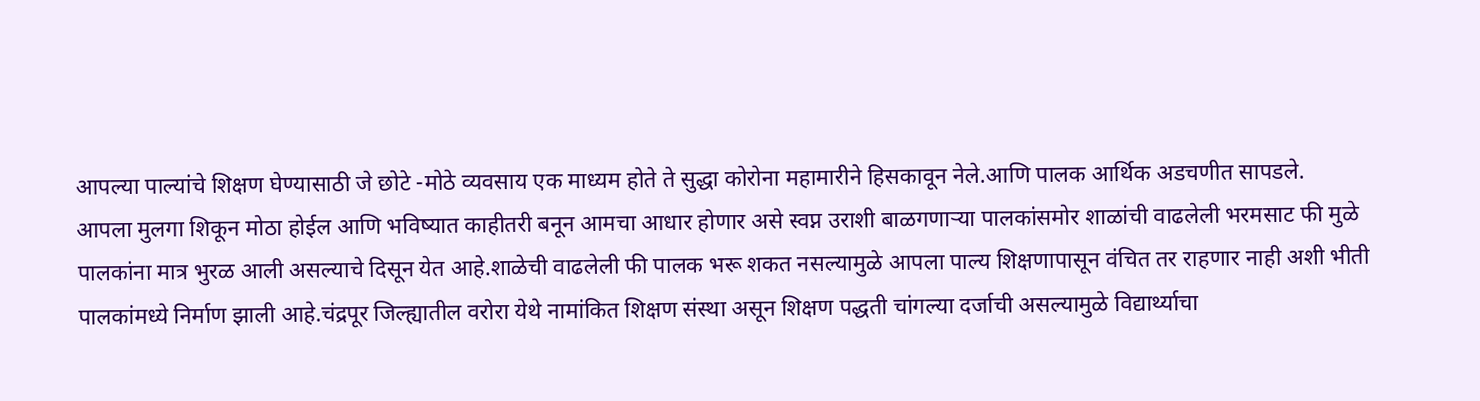आपल्या पाल्यांचे शिक्षण घेण्यासाठी जे छोटे -मोठे व्यवसाय एक माध्यम होते ते सुद्धा कोरोना महामारीने हिसकावून नेले.आणि पालक आर्थिक अडचणीत सापडले.
आपला मुलगा शिकून मोठा होईल आणि भविष्यात काहीतरी बनून आमचा आधार होणार असे स्वप्न उराशी बाळगणाऱ्या पालकांसमोर शाळांची वाढलेली भरमसाट फी मुळे पालकांना मात्र भुरळ आली असल्याचे दिसून येत आहे.शाळेची वाढलेली फी पालक भरू शकत नसल्यामुळे आपला पाल्य शिक्षणापासून वंचित तर राहणार नाही अशी भीती पालकांमध्ये निर्माण झाली आहे.चंद्रपूर जिल्ह्यातील वरोरा येथे नामांकित शिक्षण संस्था असून शिक्षण पद्धती चांगल्या दर्जाची असल्यामुळे विद्यार्थ्याचा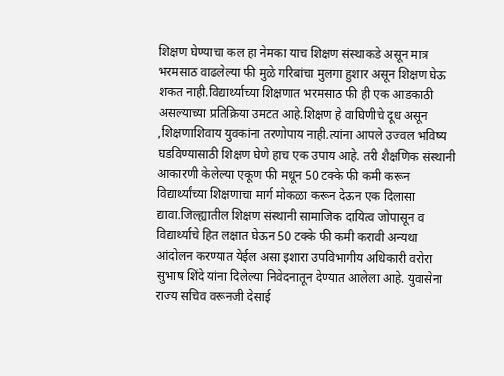शिक्षण घेण्याचा कल हा नेमका याच शिक्षण संस्थाकडे असून मात्र भरमसाठ वाढलेल्या फी मुळे गरिबांचा मुलगा हुशार असून शिक्षण घेऊ शकत नाही.विद्यार्थ्याच्या शिक्षणात भरमसाठ फी ही एक आडकाठी असल्याच्या प्रतिक्रिया उमटत आहे.शिक्षण हे वाघिणीचे दूध असून ,शिक्षणाशिवाय युवकांना तरणोपाय नाही.त्यांना आपले उज्वल भविष्य घडविण्यासाठी शिक्षण घेणे हाच एक उपाय आहे. तरी शैक्षणिक संस्थानी आकारणी केलेल्या एकूण फी मधून 50 टक्के फी कमी करून विद्यार्थ्यांच्या शिक्षणाचा मार्ग मोकळा करून देऊन एक दिलासा द्यावा.जिल्ह्यातील शिक्षण संस्थानी सामाजिक दायित्व जोपासून व विद्यार्थ्याचे हित लक्षात घेऊन 50 टक्के फी कमी करावी अन्यथा आंदोलन करण्यात येईल असा इशारा उपविभागीय अधिकारी वरोरा सुभाष शिंदे यांना दिलेल्या निवेदनातून देण्यात आलेला आहे. युवासेना राज्य सचिव वरूनजी देसाई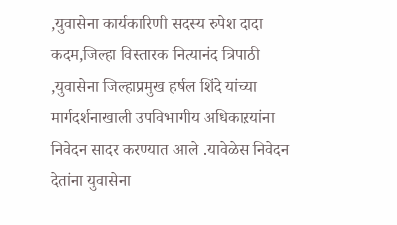,युवासेना कार्यकारिणी सदस्य रुपेश दादा कदम,जिल्हा विस्तारक नित्यानंद त्रिपाठी ,युवासेना जिल्हाप्रमुख हर्षल शिंदे यांच्या मार्गदर्शनाखाली उपविभागीय अधिकाऱयांना निवेदन सादर करण्यात आले .यावेळेस निवेदन देतांना युवासेना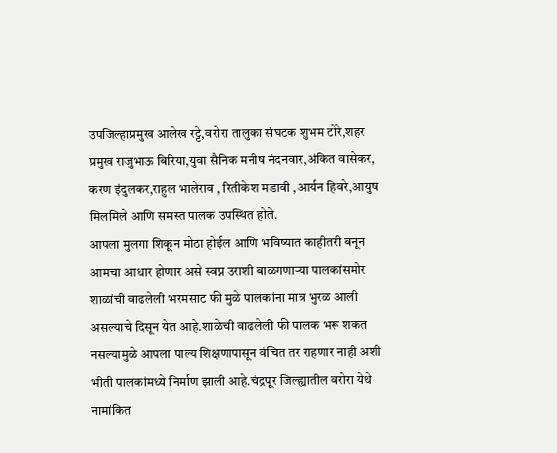उपजिल्हाप्रमुख आलेख रट्टे,वरोरा तालुका संघटक शुभम टोरे,शहर प्रमुख राजुभाऊ बिरिया,युवा सैनिक मनीष नंदनवार,अंकित वासेकर, करण इंदुलकर,राहुल भालेराव , रितीकेश मडावी ,आर्यन हिवरे,आयुष मिलमिले आणि समस्त पालक उपस्थित होते.
आपला मुलगा शिकून मोठा होईल आणि भविष्यात काहीतरी बनून आमचा आधार होणार असे स्वप्न उराशी बाळगणाऱ्या पालकांसमोर शाळांची वाढलेली भरमसाट फी मुळे पालकांना मात्र भुरळ आली असल्याचे दिसून येत आहे.शाळेची वाढलेली फी पालक भरू शकत नसल्यामुळे आपला पाल्य शिक्षणापासून वंचित तर राहणार नाही अशी भीती पालकांमध्ये निर्माण झाली आहे.चंद्रपूर जिल्ह्यातील वरोरा येथे नामांकित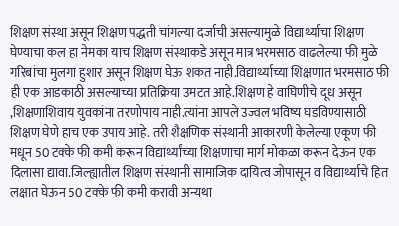शिक्षण संस्था असून शिक्षण पद्धती चांगल्या दर्जाची असल्यामुळे विद्यार्थ्याचा शिक्षण घेण्याचा कल हा नेमका याच शिक्षण संस्थाकडे असून मात्र भरमसाठ वाढलेल्या फी मुळे गरिबांचा मुलगा हुशार असून शिक्षण घेऊ शकत नाही.विद्यार्थ्याच्या शिक्षणात भरमसाठ फी ही एक आडकाठी असल्याच्या प्रतिक्रिया उमटत आहे.शिक्षण हे वाघिणीचे दूध असून ,शिक्षणाशिवाय युवकांना तरणोपाय नाही.त्यांना आपले उज्वल भविष्य घडविण्यासाठी शिक्षण घेणे हाच एक उपाय आहे. तरी शैक्षणिक संस्थानी आकारणी केलेल्या एकूण फी मधून 50 टक्के फी कमी करून विद्यार्थ्यांच्या शिक्षणाचा मार्ग मोकळा करून देऊन एक दिलासा द्यावा.जिल्ह्यातील शिक्षण संस्थानी सामाजिक दायित्व जोपासून व विद्यार्थ्याचे हित लक्षात घेऊन 50 टक्के फी कमी करावी अन्यथा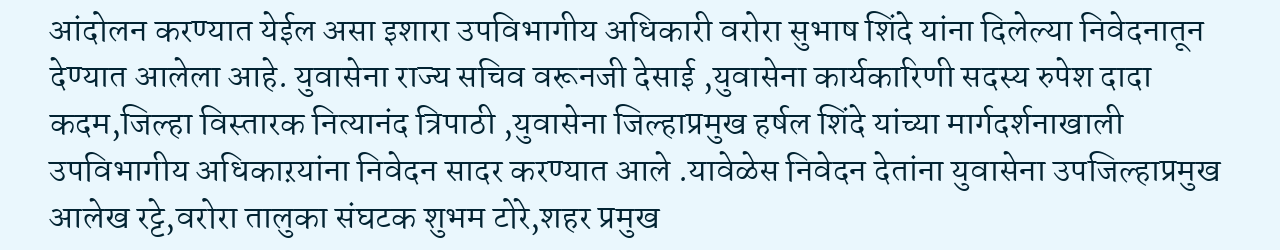आंदोलन करण्यात येईल असा इशारा उपविभागीय अधिकारी वरोरा सुभाष शिंदे यांना दिलेल्या निवेदनातून देण्यात आलेला आहे. युवासेना राज्य सचिव वरूनजी देसाई ,युवासेना कार्यकारिणी सदस्य रुपेश दादा कदम,जिल्हा विस्तारक नित्यानंद त्रिपाठी ,युवासेना जिल्हाप्रमुख हर्षल शिंदे यांच्या मार्गदर्शनाखाली उपविभागीय अधिकाऱयांना निवेदन सादर करण्यात आले .यावेळेस निवेदन देतांना युवासेना उपजिल्हाप्रमुख आलेख रट्टे,वरोरा तालुका संघटक शुभम टोरे,शहर प्रमुख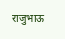राजुभाऊ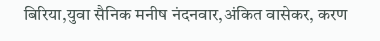बिरिया,युवा सैनिक मनीष नंदनवार,अंकित वासेकर, करण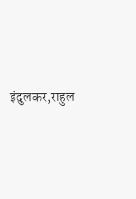इंदुलकर,राहुल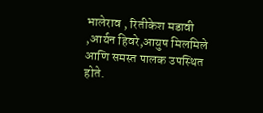भालेराव , रितीकेश मडावी ,आर्यन हिवरे,आयुष मिलमिले आणि समस्त पालक उपस्थित होते.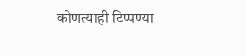कोणत्याही टिप्पण्या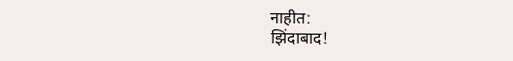नाहीत:
झिंदाबाद!